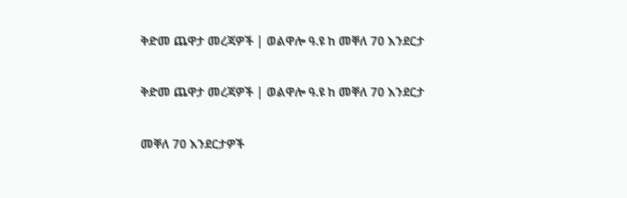ቅድመ ጨዋታ መረጃዎች | ወልዋሎ ዓ.ዩ ከ መቐለ 70 እንደርታ

ቅድመ ጨዋታ መረጃዎች | ወልዋሎ ዓ.ዩ ከ መቐለ 70 እንደርታ

መቐለ 70 እንደርታዎች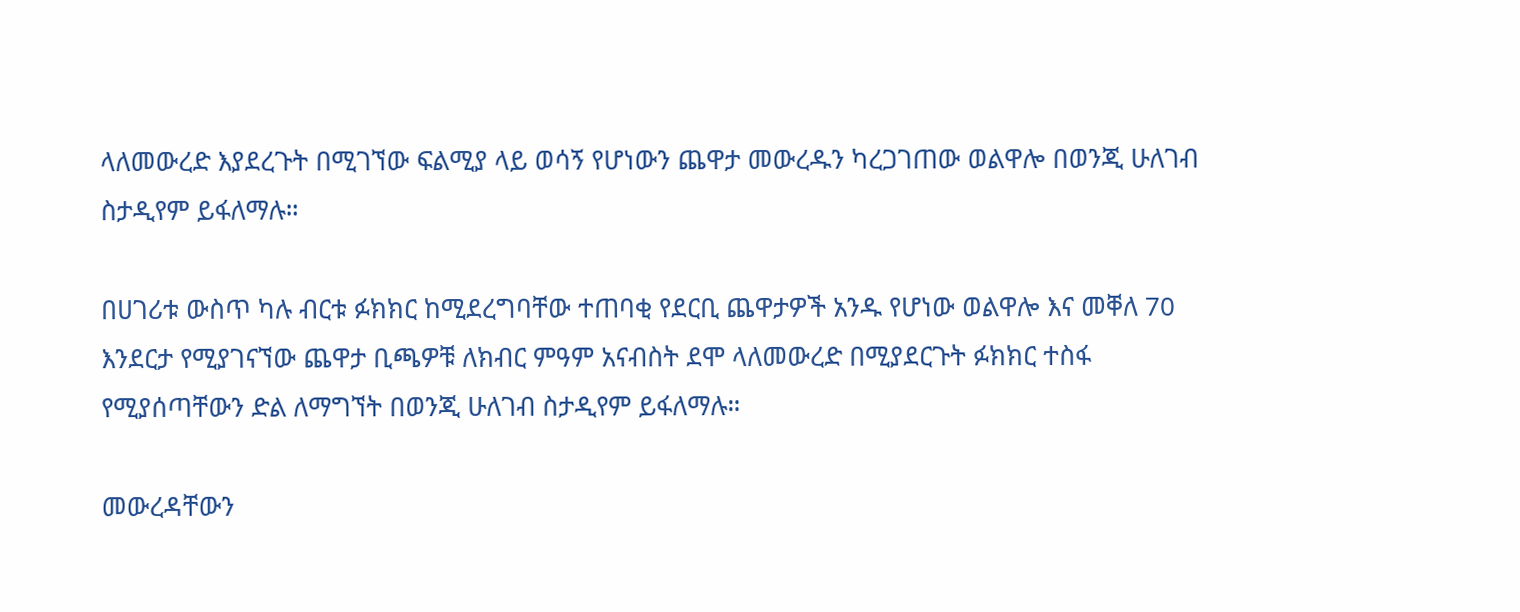ላለመውረድ እያደረጉት በሚገኘው ፍልሚያ ላይ ወሳኝ የሆነውን ጨዋታ መውረዱን ካረጋገጠው ወልዋሎ በወንጂ ሁለገብ ስታዲየም ይፋለማሉ።

በሀገሪቱ ውስጥ ካሉ ብርቱ ፉክክር ከሚደረግባቸው ተጠባቂ የደርቢ ጨዋታዎች አንዱ የሆነው ወልዋሎ እና መቐለ 70 እንደርታ የሚያገናኘው ጨዋታ ቢጫዎቹ ለክብር ምዓም አናብስት ደሞ ላለመውረድ በሚያደርጉት ፉክክር ተስፋ የሚያሰጣቸውን ድል ለማግኘት በወንጂ ሁለገብ ስታዲየም ይፋለማሉ።

መውረዳቸውን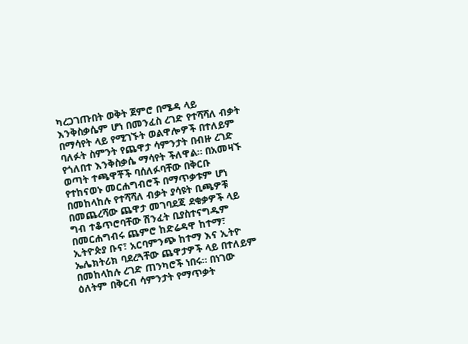ካረጋገጡበት ወቅት ጀምሮ በሜዳ ላይ እንቅስቃሴም ሆነ በመንፈስ ረገድ የተሻሻለ ብቃት በማሳየት ላይ የሚገኙት ወልዋሎዎች በተለይም ባለፉት ስምንት የጨዋታ ሳምንታት በብዙ ረገድ የጎለበተ እንቅስቃሴ ማሳየት ችለዋል። በአመዛኙ ወጣት ተጫዋቾች ባሰለፉባቸው በቅርቡ የተከናወኑ መርሐግብሮች በማጥቃቱም ሆነ በመከላከሉ የተሻሻለ ብቃት ያሳዩት ቢጫዎቹ በመጨረሻው ጨዋታ መገባደጃ ደቂቃዎች ላይ ግብ ተቆጥሮባቸው ሽንፈት ቢያስተናግዱም በመርሐግብሩ ጨምሮ ከድሬዳዋ ከተማ፣ ኢትዮጵያ ቡና፣ አርባምንጭ ከተማ እና ኢትዮ ኤሌክትሪክ ባደረጓቸው ጨዋታዎች ላይ በተለይም በመከላከሉ ረገድ ጠንካሮች ነበሩ። በነገው ዕለትም በቅርብ ሳምንታት የማጥቃት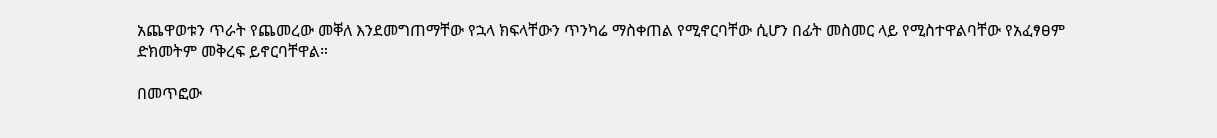አጨዋወቱን ጥራት የጨመረው መቐለ እንደመግጠማቸው የኋላ ክፍላቸውን ጥንካሬ ማስቀጠል የሚኖርባቸው ሲሆን በፊት መስመር ላይ የሚስተዋልባቸው የአፈፃፀም ድክመትም መቅረፍ ይኖርባቸዋል።

በመጥፎው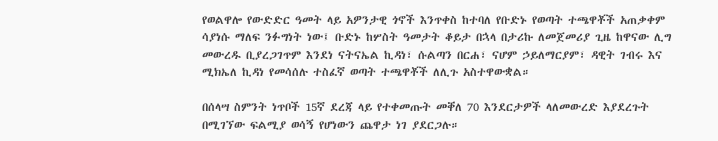የወልዋሎ የውድድር ዓመት ላይ አዎንታዊ ጎኖች እንጥቀስ ከተባለ የቡድኑ የወጣት ተጫዋቾች አጠቃቀም ሳያነሱ ማለፍ ንፉግነት ነው፤ ቡድኑ ከሦስት ዓመታት ቆይታ በኋላ በታሪኩ ለመጀመሪያ ጊዜ ከዋናው ሊግ መውረዱ ቢያረጋገጥም እንደነ ናትናኤል ኪዳነ፣ ሱልጣን በርሐ፣ ናሆም ኃይለማርያም፣ ዳዊት ገብሩ እና ሚክኤለ ኪዳነ የመሳሰሉ ተስፈኛ ወጣት ተጫዋቾች ለሊጉ አስተዋውቋል።

በሰላሣ ስምንት ነጥቦች 15ኛ ደረጃ ላይ የተቀመጡት መቐለ 70 እንደርታዎች ላለመውረድ እያደረጉት በሚገኘው ፍልሚያ ወሳኝ የሆነውን ጨዋታ ነገ ያደርጋሉ።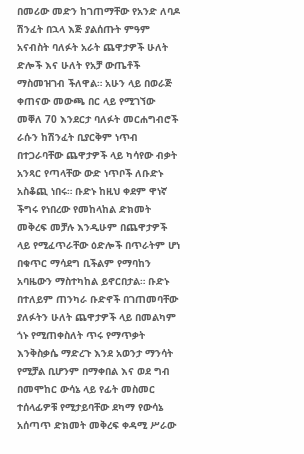በመሪው መድን ከገጠማቸው የአንድ ለባዶ ሽንፈት በኋላ እጅ ያልሰጡት ምዓም አናብስት ባለፉት አራት ጨዋታዎች ሁለት ድሎች እና ሁለት የአቻ ውጤቶች ማስመዝገብ ችለዋል። አሁን ላይ በወራጅ ቀጠናው መውጫ በር ላይ የሚገኘው መቐለ 70 እንደርታ ባለፉት መርሐግብሮች ራሱን ከሽንፈት ቢያርቅም ነጥብ በተጋራባቸው ጨዋታዎች ላይ ካሳየው ብቃት አንጻር የጣላቸው ውድ ነጥቦች ለቡድኑ አስቆጪ ነበሩ። ቡድኑ ከዚህ ቀደም ዋነኛ ችግሩ የነበረው የመከላከል ድክመት መቅረፍ መቻሉ እንዲሁም በጨዋታዎች ላይ የሚፈጥራቸው ዕድሎች በጥራትም ሆነ በቁጥር ማሳደግ ቢችልም የማባከን አባዜውን ማስተካከል ይኖርበታል። ቡድኑ በተለይም ጠንካራ ቡድኖች በገጠመባቸው ያለፉትን ሁለት ጨዋታዎች ላይ በመልካም ጎኑ የሚጠቀስለት ጥሩ የማጥቃት እንቅስቃሴ ማድረጉ እንደ አወንታ ማንሳት የሚቻል ቢሆንም በማቀበል እና ወደ ግብ በመሞከር ውሳኔ ላይ የፊት መስመር ተሰላፊዎቹ የሚታይባቸው ደካማ የውሳኔ አሰጣጥ ድክመት መቅረፍ ቀዳሚ ሥራው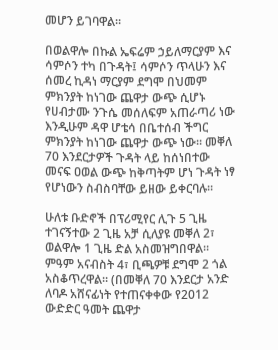መሆን ይገባዋል።

በወልዋሎ በኩል ኤፍሬም ኃይለማርያም እና ሳምሶን ተካ በጉዳት፤ ሳምሶን ጥላሁን እና ሰመረ ኪዳነ ማርያም ደግሞ በህመም ምክንያት ከነገው ጨዋታ ውጭ ሲሆኑ የሀብታሙ ንጉሴ መሰለፍም አጠራጣሪ ነው እንዲሁም ዳዋ ሆቴሳ በቤተሰብ ችግር ምክንያት ከነገው ጨዋታ ውጭ ነው። መቐለ 70 እንደርታዎች ጉዳት ላይ ከሰነበተው መናፍ ዐወል ውጭ ከቅጣትም ሆነ ጉዳት ነፃ የሆነውን ስብስባቸው ይዘው ይቀርባሉ።

ሁለቱ ቡድኖች በፕሪሚየር ሊጉ 5 ጊዜ ተገናኝተው 2 ጊዜ አቻ ሲለያዩ መቐለ 2፣ ወልዋሎ 1 ጊዜ ድል አስመዝግበዋል። ምዓም አናብስት 4፣ ቢጫዎቹ ደግሞ 2 ጎል አስቆጥረዋል። (በመቐለ 70 እንደርታ አንድ ለባዶ አሸናፊነት የተጠናቀቀው የ2012 ውድድር ዓመት ጨዋታ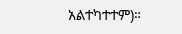አልተካተተም)።